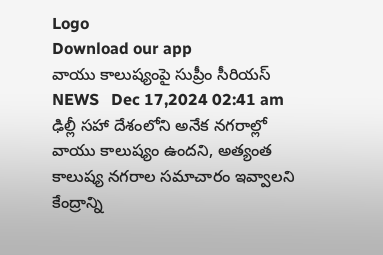Logo
Download our app
వాయు కాలుష్యంపై సుప్రీం సీరియ‌స్
NEWS   Dec 17,2024 02:41 am
ఢిల్లీ సహా దేశంలోని అనేక నగరాల్లో వాయు కాలుష్యం ఉందని, అత్యంత కాలుష్య నగరాల సమాచారం ఇవ్వాలని కేంద్రాన్ని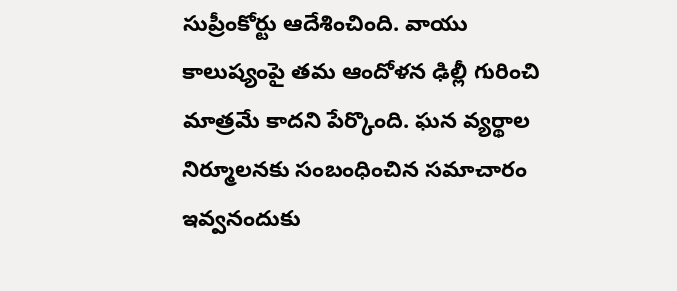సుప్రీంకోర్టు ఆదేశించింది. వాయు కాలుష్యంపై త‌మ‌ ఆందోళన ఢిల్లీ గురించి మాత్రమే కాదని పేర్కొంది. ఘన వ్యర్థాల నిర్మూలనకు సంబంధించిన సమాచారం ఇవ్వనందుకు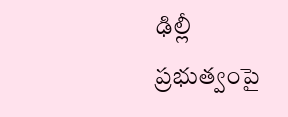ఢిల్లీ ప్రభుత్వంపై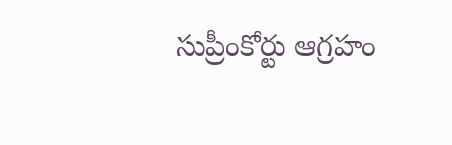సుప్రీంకోర్టు ఆగ్రహం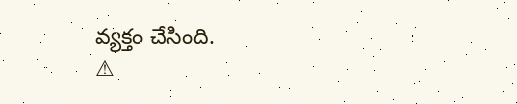వ్య‌క్తం చేసింది.
⚠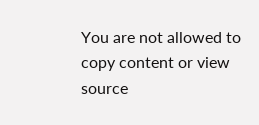You are not allowed to copy content or view source